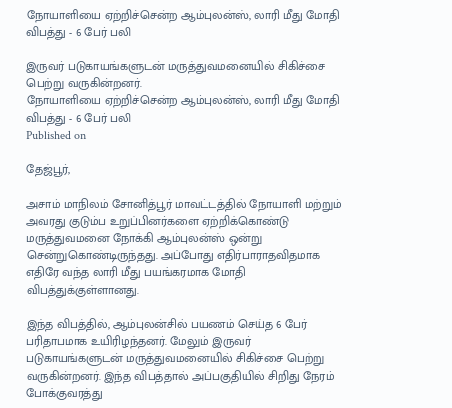நோயாளியை ஏற்றிச்சென்ற ஆம்புலன்ஸ், லாரி மீது மோதி விபத்து - 6 பேர் பலி

இருவர் படுகாயங்களுடன் மருத்துவமனையில் சிகிச்சை பெற்று வருகின்றனர்.
நோயாளியை ஏற்றிச்சென்ற ஆம்புலன்ஸ், லாரி மீது மோதி விபத்து - 6 பேர் பலி
Published on

தேஜ்பூர்,

அசாம் மாநிலம் சோனித்பூர் மாவட்டத்தில் நோயாளி மற்றும் அவரது குடும்ப உறுப்பினர்களை ஏற்றிக்கொண்டு மருத்துவமனை நோக்கி ஆம்புலன்ஸ் ஒன்று சென்றுகொண்டிருந்தது. அப்போது எதிர்பாராதவிதமாக எதிரே வந்த லாரி மீது பயங்கரமாக மோதி விபத்துக்குள்ளானது.

இந்த விபத்தில், ஆம்புலன்சில் பயணம் செய்த 6 பேர் பரிதாபமாக உயிரிழந்தனர். மேலும் இருவர் படுகாயங்களுடன் மருத்துவமனையில் சிகிச்சை பெற்று வருகின்றனர். இந்த விபத்தால் அப்பகுதியில் சிறிது நேரம் போக்குவரத்து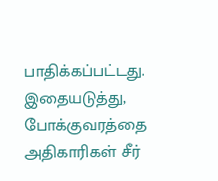பாதிக்கப்பட்டது. இதையடுத்து, போக்குவரத்தை அதிகாரிகள் சீர்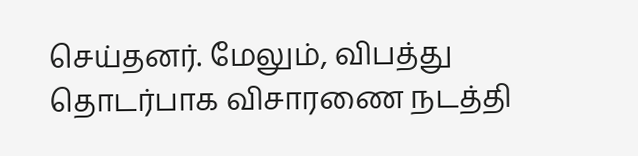செய்தனர். மேலும், விபத்து தொடர்பாக விசாரணை நடத்தி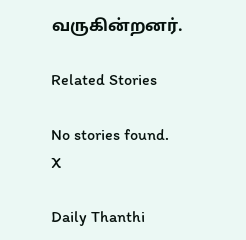வருகின்றனர்.

Related Stories

No stories found.
X

Daily Thanthi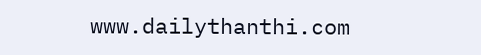www.dailythanthi.com